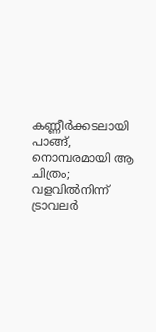കണ്ണീർക്കടലായി പാങ്ങ്, നൊമ്പരമായി ആ ചിത്രം; വളവിൽനിന്ന് ട്രാവലർ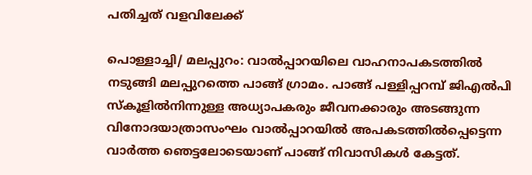പതിച്ചത് വളവിലേക്ക്

പൊള്ളാച്ചി/ മലപ്പുറം: വാൽപ്പാറയിലെ വാഹനാപകടത്തിൽ നടുങ്ങി മലപ്പുറത്തെ പാങ്ങ് ഗ്രാമം. പാങ്ങ് പള്ളിപ്പറമ്പ് ജിഎൽപി സ്കൂളിൽനിന്നുള്ള അധ്യാപകരും ജീവനക്കാരും അടങ്ങുന്ന വിനോദയാത്രാസംഘം വാൽപ്പാറയിൽ അപകടത്തിൽപ്പെട്ടെന്ന വാർത്ത ഞെട്ടലോടെയാണ് പാങ്ങ് നിവാസികൾ കേട്ടത്.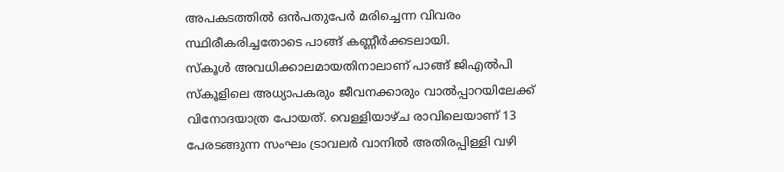അപകടത്തിൽ ഒൻപതുപേർ മരിച്ചെന്ന വിവരം സ്ഥിരീകരിച്ചതോടെ പാങ്ങ് കണ്ണീർക്കടലായി.
സ്കൂൾ അവധിക്കാലമായതിനാലാണ് പാങ്ങ് ജിഎൽപി സ്കൂളിലെ അധ്യാപകരും ജീവനക്കാരും വാൽപ്പാറയിലേക്ക് വിനോദയാത്ര പോയത്. വെള്ളിയാഴ്ച രാവിലെയാണ് 13 പേരടങ്ങുന്ന സംഘം ട്രാവലർ വാനിൽ അതിരപ്പിള്ളി വഴി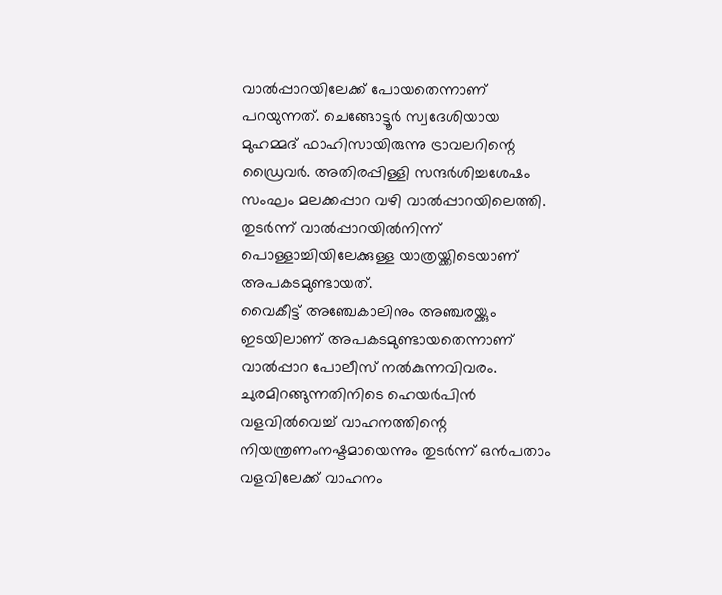വാൽപ്പാറയിലേക്ക് പോയതെന്നാണ് പറയുന്നത്. ചെങ്ങോട്ടൂർ സ്വദേശിയായ മുഹമ്മദ് ഫാഹിസായിരുന്നു ട്രാവലറിന്റെ ഡ്രൈവർ. അതിരപ്പിള്ളി സന്ദർശിച്ചശേഷം സംഘം മലക്കപ്പാറ വഴി വാൽപ്പാറയിലെത്തി. തുടർന്ന് വാൽപ്പാറയിൽനിന്ന് പൊള്ളാച്ചിയിലേക്കുള്ള യാത്രയ്ക്കിടെയാണ് അപകടമുണ്ടായത്.
വൈകീട്ട് അഞ്ചേകാലിനും അഞ്ചരയ്ക്കും ഇടയിലാണ് അപകടമുണ്ടായതെന്നാണ് വാൽപ്പാറ പോലീസ് നൽകുന്നവിവരം. ചുരമിറങ്ങുന്നതിനിടെ ഹെയർപിൻ വളവിൽവെച്ച് വാഹനത്തിന്റെ നിയന്ത്രണംനഷ്ടമായെന്നും തുടർന്ന് ഒൻപതാം വളവിലേക്ക് വാഹനം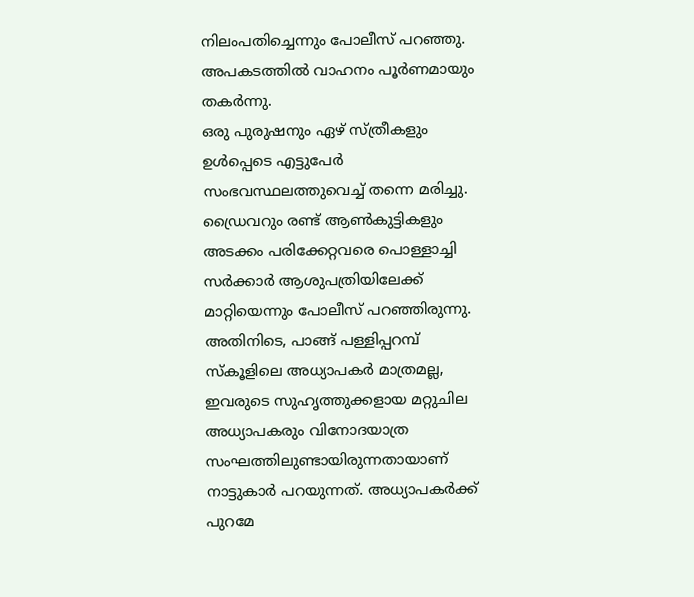നിലംപതിച്ചെന്നും പോലീസ് പറഞ്ഞു. അപകടത്തിൽ വാഹനം പൂർണമായും തകർന്നു.
ഒരു പുരുഷനും ഏഴ് സ്ത്രീകളും ഉൾപ്പെടെ എട്ടുപേർ സംഭവസ്ഥലത്തുവെച്ച് തന്നെ മരിച്ചു. ഡ്രൈവറും രണ്ട് ആൺകുട്ടികളും അടക്കം പരിക്കേറ്റവരെ പൊള്ളാച്ചി സർക്കാർ ആശുപത്രിയിലേക്ക് മാറ്റിയെന്നും പോലീസ് പറഞ്ഞിരുന്നു.
അതിനിടെ, പാങ്ങ് പള്ളിപ്പറമ്പ് സ്കൂളിലെ അധ്യാപകർ മാത്രമല്ല, ഇവരുടെ സുഹൃത്തുക്കളായ മറ്റുചില അധ്യാപകരും വിനോദയാത്ര സംഘത്തിലുണ്ടായിരുന്നതായാണ് നാട്ടുകാർ പറയുന്നത്. അധ്യാപകർക്ക് പുറമേ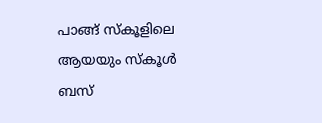പാങ്ങ് സ്കൂളിലെ ആയയും സ്കൂൾ ബസ്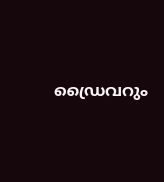ഡ്രൈവറും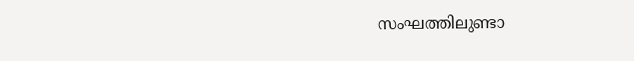സംഘത്തിലുണ്ടാ